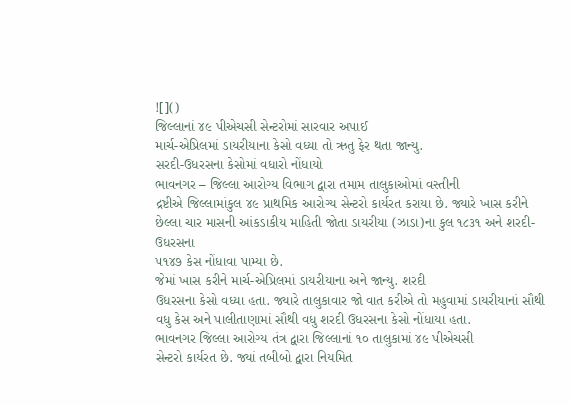![]()
જિલ્લાનાં ૪૯ પીએચસી સેન્ટરોમાં સારવાર અપાઈ
માર્ચ-એપ્રિલમાં ડાયરીયાના કેસો વધ્યા તો ઋતુ ફેર થતા જાન્યુ.
સરદી-ઉધરસના કેસોમાં વધારો નોંધાયો
ભાવનગર – જિલ્લા આરોગ્ય વિભાગ દ્વારા તમામ તાલુકાઓમાં વસ્તીની
દ્રષ્ટીએ જિલ્લામાંકુલ ૪૯ પ્રાથમિક આરોગ્ય સેન્ટરો કાર્યરત કરાયા છે. જ્યારે ખાસ કરીને
છેલ્લા ચાર માસની આંકડાકીય માહિતી જોતા ડાયરીયા (ઝાડા)ના કુલ ૧૮૩૧ અને શરદી-ઉધરસના
૫૧૪૭ કેસ નોંધાવા પામ્યા છે.
જેમાં ખાસ કરીને માર્ચ-એપ્રિલમાં ડાયરીયાના અને જાન્યુ. શરદી
ઉધરસના કેસો વધ્યા હતા. જ્યારે તાલુકાવાર જો વાત કરીએ તો મહુવામાં ડાયરીયાનાં સૌથી
વધુ કેસ અને પાલીતાણામાં સૌથી વધુ શરદી ઉધરસના કેસો નોંધાયા હતા.
ભાવનગર જિલ્લા આરોગ્ય તંત્ર દ્વારા જિલ્લાનાં ૧૦ તાલુકામાં ૪૯ પીએચસી
સેન્ટરો કાર્યરત છે. જ્યાં તબીબો દ્વારા નિયમિત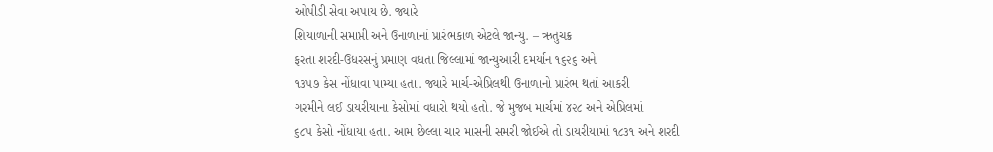ઓપીડી સેવા અપાય છે. જ્યારે
શિયાળાની સમાપ્તી અને ઉનાળાનાં પ્રારંભકાળ એટલે જાન્યુ. – ઋતુચક્ર
ફરતા શરદી-ઉધરસનું પ્રમાણ વધતા જિલ્લામાં જાન્યુઆરી દમર્યાન ૧૬૨૬ અને
૧૩૫૭ કેસ નોંધાવા પામ્યા હતા. જ્યારે માર્ચ-એપ્રિલથી ઉનાળાનો પ્રારંભ થતાં આકરી
ગરમીને લઈ ડાયરીયાના કેસોમાં વધારો થયો હતો. જે મુજબ માર્ચમાં ૪૨૮ અને એપ્રિલમાં
૬૮૫ કેસો નોંધાયા હતા. આમ છેલ્લા ચાર માસની સમરી જોઈએ તો ડાયરીયામાં ૧૮૩૧ અને શરદી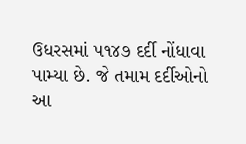ઉધરસમાં ૫૧૪૭ દર્દી નોંધાવા પામ્યા છે. જે તમામ દર્દીઓનો આ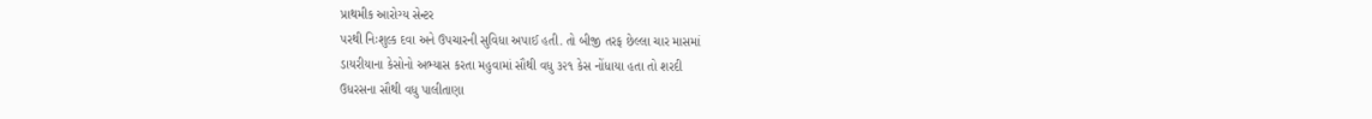પ્રાથમીક આરોગ્ય સેન્ટર
પરથી નિઃશુલ્ક દવા અને ઉપચારની સુવિધા અપાઈ હતી. તો બીજી તરફ છેલ્લા ચાર માસમાં
ડાયરીયાના કેસોનો અભ્યાસ કરતા મહુવામાં સૌથી વધુ ૩૨૧ કેસ નોંધાયા હતા તો શરદી
ઉધરસના સૌથી વધુ પાલીતાણા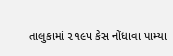તાલુકામાં ૨૧૯૫ કેસ નોંધાવા પામ્યા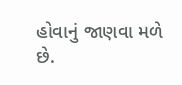હોવાનું જાણવા મળે
છે.